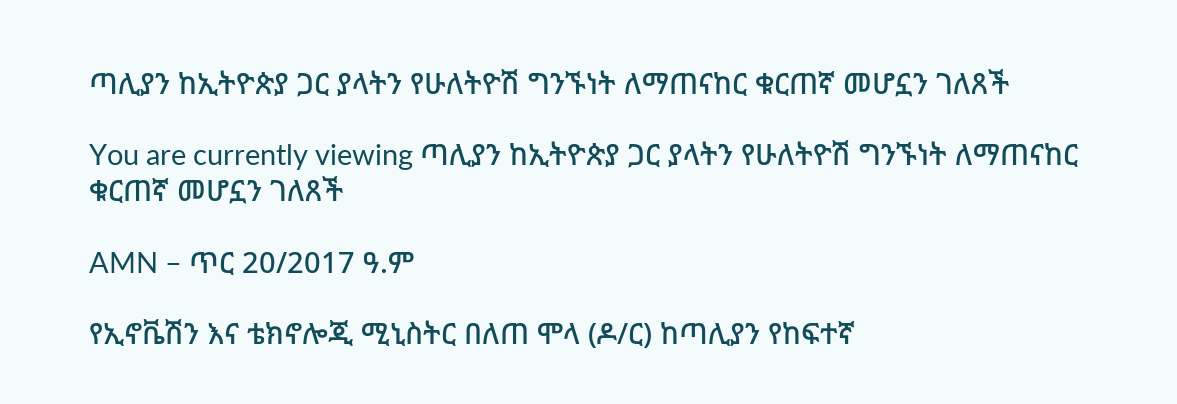ጣሊያን ከኢትዮጵያ ጋር ያላትን የሁለትዮሽ ግንኙነት ለማጠናከር ቁርጠኛ መሆኗን ገለጸች

You are currently viewing ጣሊያን ከኢትዮጵያ ጋር ያላትን የሁለትዮሽ ግንኙነት ለማጠናከር ቁርጠኛ መሆኗን ገለጸች

AMN – ጥር 20/2017 ዓ.ም

የኢኖቬሽን እና ቴክኖሎጂ ሚኒስትር በለጠ ሞላ (ዶ/ር) ከጣሊያን የከፍተኛ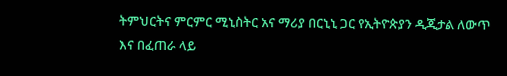ትምህርትና ምርምር ሚኒስትር አና ማሪያ በርኒኒ ጋር የኢትዮጵያን ዲጂታል ለውጥ እና በፈጠራ ላይ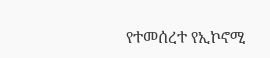የተመሰረተ የኢኮኖሚ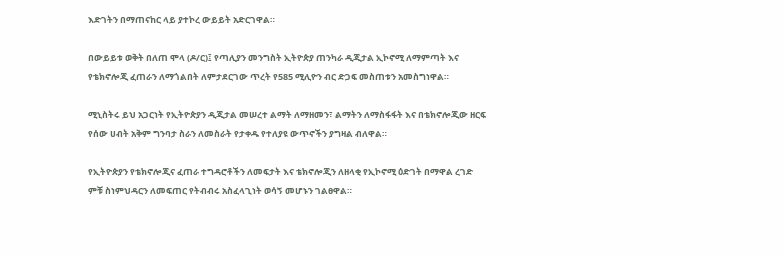እድገትን በማጠናከር ላይ ያተኮረ ውይይት አድርገዋል።

በውይይቱ ወቅት በለጠ ሞላ (ዶ/ር)፤ የጣሊያን መንግስት ኢትዮጵያ ጠንካራ ዲጂታል ኢኮኖሚ ለማምጣት እና የቴክኖሎጂ ፈጠራን ለማጎልበት ለምታደርገው ጥረት የ585 ሚሊዮን ብር ድጋፍ መስጠቱን አመስግነዋል።

ሚኒስትሩ ይህ አጋርነት የኢትዮጵያን ዲጂታል መሠረተ ልማት ለማዘመን፣ ልማትን ለማስፋፋት እና በቴክኖሎጂው ዘርፍ የሰው ሀብት አቅም ግንባታ ስራን ለመስራት የታቀዱ የተለያዩ ውጥኖችን ያግዛል ብለዋል።

የኢትዮጵያን የቴክኖሎጂና ፈጠራ ተግዳሮቶችን ለመፍታት እና ቴክኖሎጂን ለዘላቂ የኢኮኖሚ ዕድገት በማዋል ረገድ ምቹ ስነምህዳርን ለመፍጠር የትብብሩ አስፈላጊነት ወሳኝ መሆኑን ገልፀዋል።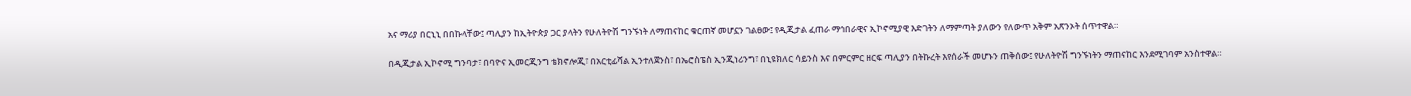አና ማሪያ በርኒኒ በበኩላቸው፤ ጣሊያን ከኢትዮጵያ ጋር ያላትን የሁለትዮሽ ግንኙነት ለማጠናከር ቁርጠኛ መሆኗን ገልፀው፤ የዲጂታል ፈጠራ ማኅበራዊና ኢኮኖሚያዊ እድገትን ለማምጣት ያለውን የለውጥ አቅም አጽንኦት ሰጥተዋል።

በዲጂታል ኢኮኖሚ ግንባታ፣ በባዮና ኢመርጂንግ ቴክኖሎጂ፣ በአርቲፊሻል ኢንተለጀንስ፣ በኤሮስፔስ ኢንጂነሪንግ፣ በኒዩክለር ሳይንስ እና በምርምር ዘርፍ ጣሊያን በትኩረት እየሰራች መሆኑን ጠቅሰው፤ የሁለትዮሽ ግንኙነትን ማጠናከር እንደሚገባም አንስተዋል።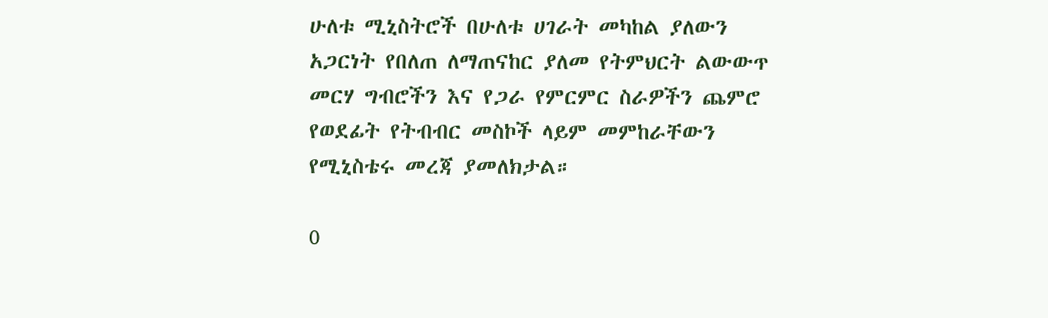ሁለቱ ሚኒስትሮች በሁለቱ ሀገራት መካከል ያለውን አጋርነት የበለጠ ለማጠናከር ያለመ የትምህርት ልውውጥ መርሃ ግብሮችን እና የጋራ የምርምር ስራዎችን ጨምሮ የወደፊት የትብብር መስኮች ላይም መምከራቸውን የሚኒስቴሩ መረጃ ያመለክታል።

0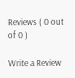Reviews ( 0 out of 0 )

Write a Review